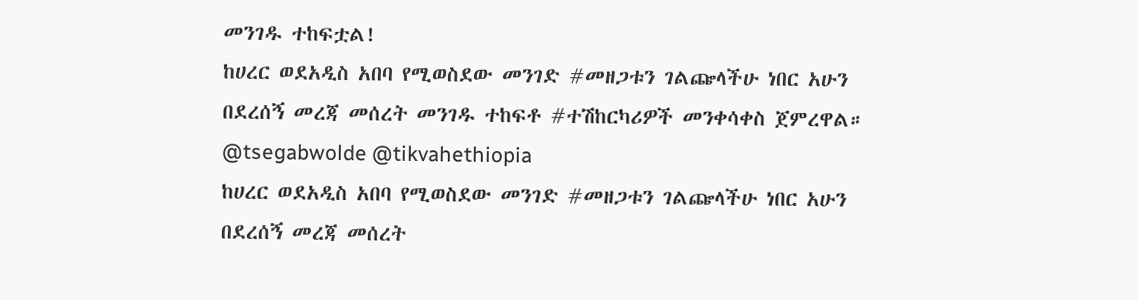መንገዱ ተከፍቷል!
ከሀረር ወደአዲስ አበባ የሚወስደው መንገድ #መዘጋቱን ገልጬላችሁ ነበር አሁን በደረሰኝ መረጃ መሰረት መንገዱ ተከፍቶ #ተሽከርካሪዎች መንቀሳቀስ ጀምረዋል።
@tsegabwolde @tikvahethiopia
ከሀረር ወደአዲስ አበባ የሚወስደው መንገድ #መዘጋቱን ገልጬላችሁ ነበር አሁን በደረሰኝ መረጃ መሰረት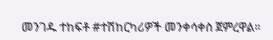መንገዱ ተከፍቶ #ተሽከርካሪዎች መንቀሳቀስ ጀምረዋል።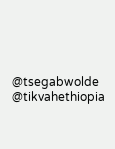@tsegabwolde @tikvahethiopia